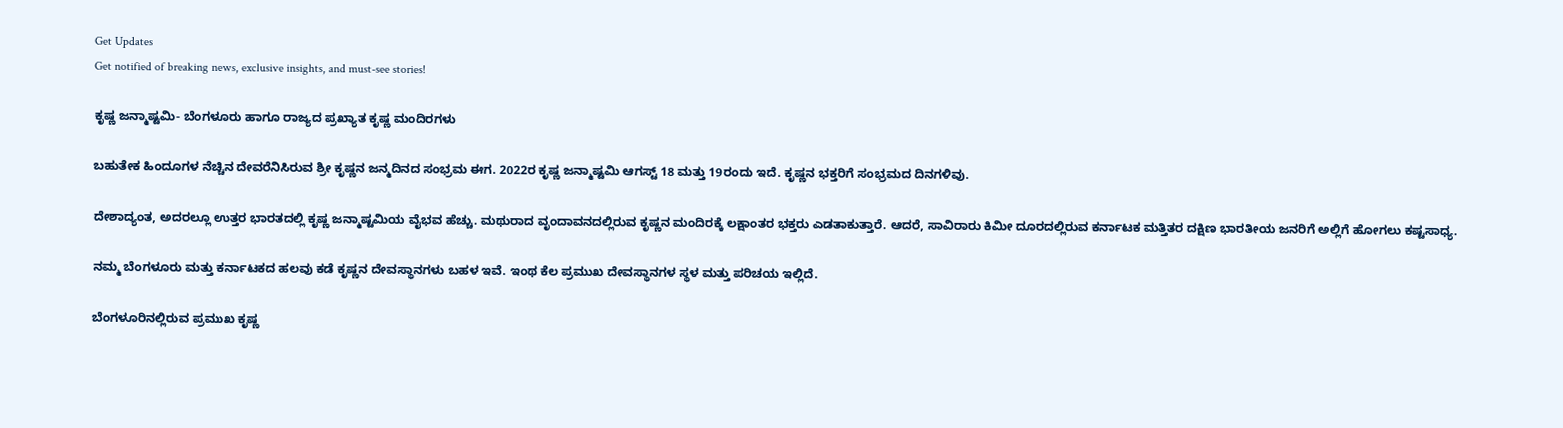Get Updates
Get notified of breaking news, exclusive insights, and must-see stories!

ಕೃಷ್ಣ ಜನ್ಮಾಷ್ಟಮಿ- ಬೆಂಗಳೂರು ಹಾಗೂ ರಾಜ್ಯದ ಪ್ರಖ್ಯಾತ ಕೃಷ್ಣ ಮಂದಿರಗಳು

ಬಹುತೇಕ ಹಿಂದೂಗಳ ನೆಚ್ಚಿನ ದೇವರೆನಿಸಿರುವ ಶ್ರೀ ಕೃಷ್ಣನ ಜನ್ಮದಿನದ ಸಂಭ್ರಮ ಈಗ. 2022ರ ಕೃಷ್ಣ ಜನ್ಮಾಷ್ಟಮಿ ಆಗಸ್ಟ್ 18 ಮತ್ತು 19ರಂದು ಇದೆ. ಕೃಷ್ಣನ ಭಕ್ತರಿಗೆ ಸಂಭ್ರಮದ ದಿನಗಳಿವು.

ದೇಶಾದ್ಯಂತ, ಅದರಲ್ಲೂ ಉತ್ತರ ಭಾರತದಲ್ಲಿ ಕೃಷ್ಣ ಜನ್ಮಾಷ್ಟಮಿಯ ವೈಭವ ಹೆಚ್ಚು. ಮಥುರಾದ ವೃಂದಾವನದಲ್ಲಿರುವ ಕೃಷ್ಣನ ಮಂದಿರಕ್ಕೆ ಲಕ್ಷಾಂತರ ಭಕ್ತರು ಎಡತಾಕುತ್ತಾರೆ. ಆದರೆ, ಸಾವಿರಾರು ಕಿಮೀ ದೂರದಲ್ಲಿರುವ ಕರ್ನಾಟಕ ಮತ್ತಿತರ ದಕ್ಷಿಣ ಭಾರತೀಯ ಜನರಿಗೆ ಅಲ್ಲಿಗೆ ಹೋಗಲು ಕಷ್ಟಸಾಧ್ಯ.

ನಮ್ಮ ಬೆಂಗಳೂರು ಮತ್ತು ಕರ್ನಾಟಕದ ಹಲವು ಕಡೆ ಕೃಷ್ಣನ ದೇವಸ್ಥಾನಗಳು ಬಹಳ ಇವೆ. ಇಂಥ ಕೆಲ ಪ್ರಮುಖ ದೇವಸ್ಥಾನಗಳ ಸ್ಥಳ ಮತ್ತು ಪರಿಚಯ ಇಲ್ಲಿದೆ.

ಬೆಂಗಳೂರಿನಲ್ಲಿರುವ ಪ್ರಮುಖ ಕೃಷ್ಣ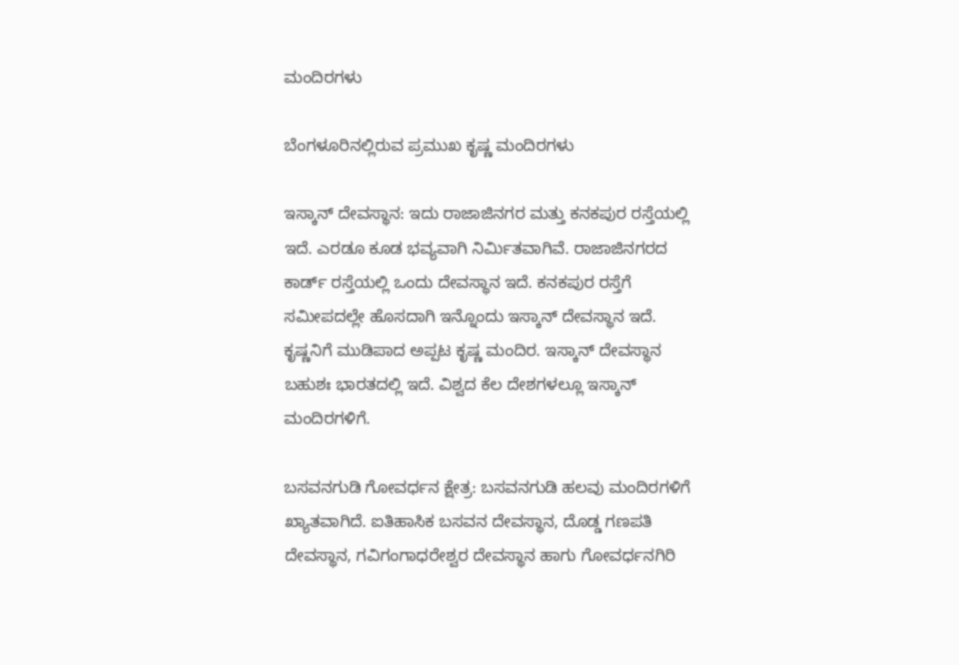ಮಂದಿರಗಳು

ಬೆಂಗಳೂರಿನಲ್ಲಿರುವ ಪ್ರಮುಖ ಕೃಷ್ಣ ಮಂದಿರಗಳು

ಇಸ್ಕಾನ್ ದೇವಸ್ಥಾನ: ಇದು ರಾಜಾಜಿನಗರ ಮತ್ತು ಕನಕಪುರ ರಸ್ತೆಯಲ್ಲಿ ಇದೆ. ಎರಡೂ ಕೂಡ ಭವ್ಯವಾಗಿ ನಿರ್ಮಿತವಾಗಿವೆ. ರಾಜಾಜಿನಗರದ ಕಾರ್ಡ್ ರಸ್ತೆಯಲ್ಲಿ ಒಂದು ದೇವಸ್ಥಾನ ಇದೆ. ಕನಕಪುರ ರಸ್ತೆಗೆ ಸಮೀಪದಲ್ಲೇ ಹೊಸದಾಗಿ ಇನ್ನೊಂದು ಇಸ್ಕಾನ್ ದೇವಸ್ಥಾನ ಇದೆ. ಕೃಷ್ಣನಿಗೆ ಮುಡಿಪಾದ ಅಪ್ಪಟ ಕೃಷ್ಣ ಮಂದಿರ. ಇಸ್ಕಾನ್ ದೇವಸ್ಥಾನ ಬಹುಶಃ ಭಾರತದಲ್ಲಿ ಇದೆ. ವಿಶ್ವದ ಕೆಲ ದೇಶಗಳಲ್ಲೂ ಇಸ್ಕಾನ್ ಮಂದಿರಗಳಿಗೆ.

ಬಸವನಗುಡಿ ಗೋವರ್ಧನ ಕ್ಷೇತ್ರ: ಬಸವನಗುಡಿ ಹಲವು ಮಂದಿರಗಳಿಗೆ ಖ್ಯಾತವಾಗಿದೆ. ಐತಿಹಾಸಿಕ ಬಸವನ ದೇವಸ್ಥಾನ, ದೊಡ್ಡ ಗಣಪತಿ ದೇವಸ್ಥಾನ, ಗವಿಗಂಗಾಧರೇಶ್ವರ ದೇವಸ್ಥಾನ ಹಾಗು ಗೋವರ್ಧನಗಿರಿ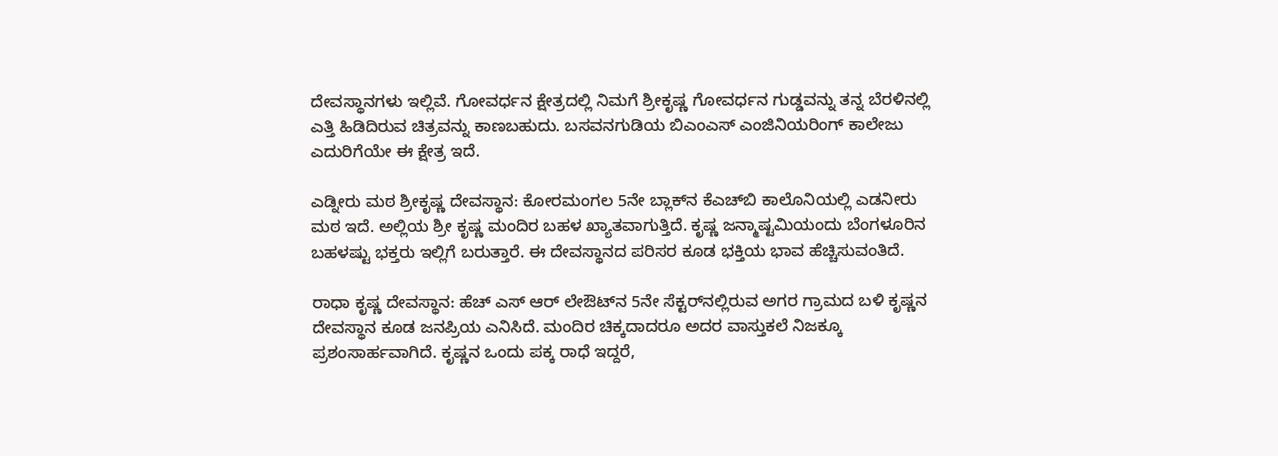ದೇವಸ್ಥಾನಗಳು ಇಲ್ಲಿವೆ. ಗೋವರ್ಧನ ಕ್ಷೇತ್ರದಲ್ಲಿ ನಿಮಗೆ ಶ್ರೀಕೃಷ್ಣ ಗೋವರ್ಧನ ಗುಡ್ಡವನ್ನು ತನ್ನ ಬೆರಳಿನಲ್ಲಿ ಎತ್ತಿ ಹಿಡಿದಿರುವ ಚಿತ್ರವನ್ನು ಕಾಣಬಹುದು. ಬಸವನಗುಡಿಯ ಬಿಎಂಎಸ್ ಎಂಜಿನಿಯರಿಂಗ್ ಕಾಲೇಜು ಎದುರಿಗೆಯೇ ಈ ಕ್ಷೇತ್ರ ಇದೆ.

ಎಡ್ನೀರು ಮಠ ಶ್ರೀಕೃಷ್ಣ ದೇವಸ್ಥಾನ: ಕೋರಮಂಗಲ 5ನೇ ಬ್ಲಾಕ್‌ನ ಕೆಎಚ್‌ಬಿ ಕಾಲೊನಿಯಲ್ಲಿ ಎಡನೀರು ಮಠ ಇದೆ. ಅಲ್ಲಿಯ ಶ್ರೀ ಕೃಷ್ಣ ಮಂದಿರ ಬಹಳ ಖ್ಯಾತವಾಗುತ್ತಿದೆ. ಕೃಷ್ಣ ಜನ್ಮಾಷ್ಟಮಿಯಂದು ಬೆಂಗಳೂರಿನ ಬಹಳಷ್ಟು ಭಕ್ತರು ಇಲ್ಲಿಗೆ ಬರುತ್ತಾರೆ. ಈ ದೇವಸ್ಥಾನದ ಪರಿಸರ ಕೂಡ ಭಕ್ತಿಯ ಭಾವ ಹೆಚ್ಚಿಸುವಂತಿದೆ.

ರಾಧಾ ಕೃಷ್ಣ ದೇವಸ್ಥಾನ: ಹೆಚ್ ಎಸ್ ಆರ್ ಲೇಔಟ್‌ನ 5ನೇ ಸೆಕ್ಟರ್‌ನಲ್ಲಿರುವ ಅಗರ ಗ್ರಾಮದ ಬಳಿ ಕೃಷ್ಣನ ದೇವಸ್ಥಾನ ಕೂಡ ಜನಪ್ರಿಯ ಎನಿಸಿದೆ. ಮಂದಿರ ಚಿಕ್ಕದಾದರೂ ಅದರ ವಾಸ್ತುಕಲೆ ನಿಜಕ್ಕೂ ಪ್ರಶಂಸಾರ್ಹವಾಗಿದೆ. ಕೃಷ್ಣನ ಒಂದು ಪಕ್ಕ ರಾಧೆ ಇದ್ದರೆ,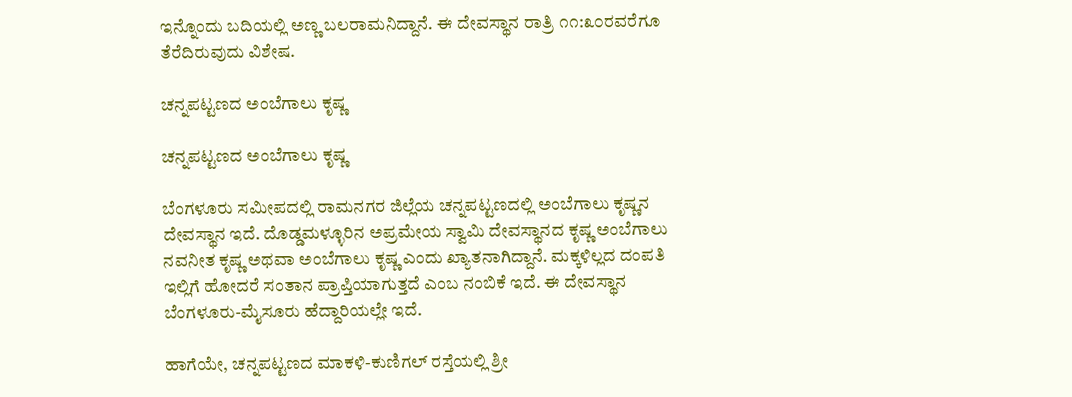ಇನ್ನೊಂದು ಬದಿಯಲ್ಲಿ ಅಣ್ಣ ಬಲರಾಮನಿದ್ದಾನೆ. ಈ ದೇವಸ್ಥಾನ ರಾತ್ರಿ ೧೧:೩೦ರವರೆಗೂ ತೆರೆದಿರುವುದು ವಿಶೇಷ.

ಚನ್ನಪಟ್ಟಣದ ಅಂಬೆಗಾಲು ಕೃಷ್ಣ

ಚನ್ನಪಟ್ಟಣದ ಅಂಬೆಗಾಲು ಕೃಷ್ಣ

ಬೆಂಗಳೂರು ಸಮೀಪದಲ್ಲಿ ರಾಮನಗರ ಜಿಲ್ಲೆಯ ಚನ್ನಪಟ್ಟಣದಲ್ಲಿ ಅಂಬೆಗಾಲು ಕೃಷ್ಣನ ದೇವಸ್ಥಾನ ಇದೆ. ದೊಡ್ಡಮಳ್ಳೂರಿನ ಅಪ್ರಮೇಯ ಸ್ವಾಮಿ ದೇವಸ್ಥಾನದ ಕೃಷ್ಣ ಅಂಬೆಗಾಲು ನವನೀತ ಕೃಷ್ಣ ಅಥವಾ ಅಂಬೆಗಾಲು ಕೃಷ್ಣ ಎಂದು ಖ್ಯಾತನಾಗಿದ್ದಾನೆ. ಮಕ್ಕಳಿಲ್ಲದ ದಂಪತಿ ಇಲ್ಲಿಗೆ ಹೋದರೆ ಸಂತಾನ ಪ್ರಾಪ್ತಿಯಾಗುತ್ತದೆ ಎಂಬ ನಂಬಿಕೆ ಇದೆ. ಈ ದೇವಸ್ಥಾನ ಬೆಂಗಳೂರು-ಮೈಸೂರು ಹೆದ್ದಾರಿಯಲ್ಲೇ ಇದೆ.

ಹಾಗೆಯೇ, ಚನ್ನಪಟ್ಟಣದ ಮಾಕಳಿ-ಕುಣಿಗಲ್ ರಸ್ತೆಯಲ್ಲಿ ಶ್ರೀ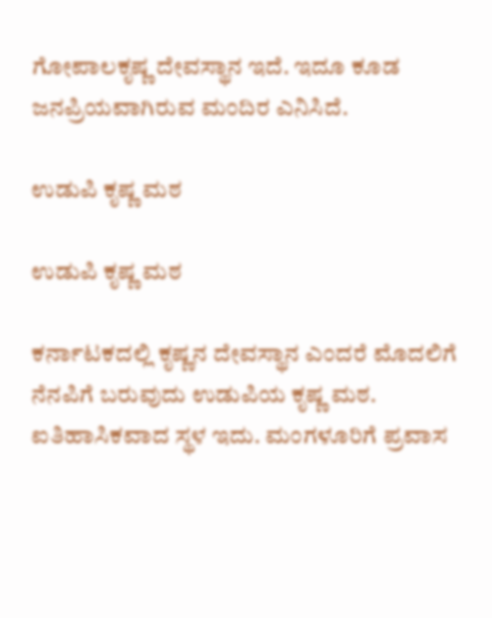ಗೋಪಾಲಕೃಷ್ಣ ದೇವಸ್ಥಾನ ಇದೆ. ಇದೂ ಕೂಡ ಜನಪ್ರಿಯವಾಗಿರುವ ಮಂದಿರ ಎನಿಸಿದೆ.

ಉಡುಪಿ ಕೃಷ್ಣ ಮಠ

ಉಡುಪಿ ಕೃಷ್ಣ ಮಠ

ಕರ್ನಾಟಕದಲ್ಲಿ ಕೃಷ್ಣನ ದೇವಸ್ಥಾನ ಎಂದರೆ ಮೊದಲಿಗೆ ನೆನಪಿಗೆ ಬರುವುದು ಉಡುಪಿಯ ಕೃಷ್ಣ ಮಠ. ಐತಿಹಾಸಿಕವಾದ ಸ್ಥಳ ಇದು. ಮಂಗಳೂರಿಗೆ ಪ್ರವಾಸ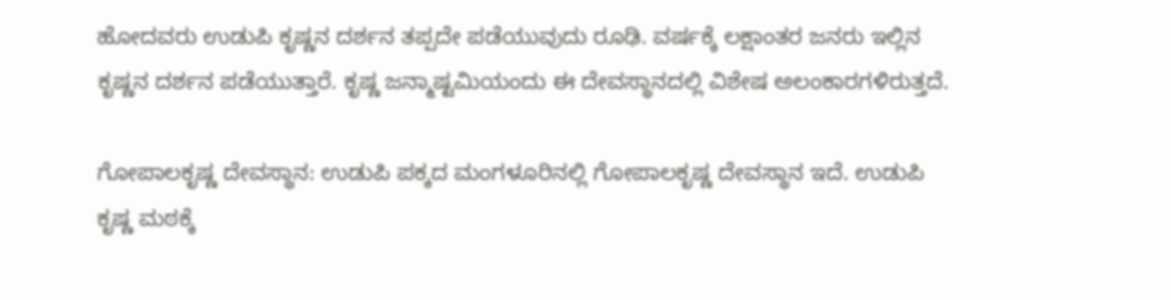ಹೋದವರು ಉಡುಪಿ ಕೃಷ್ಣನ ದರ್ಶನ ತಪ್ಪದೇ ಪಡೆಯುವುದು ರೂಢಿ. ವರ್ಷಕ್ಕೆ ಲಕ್ಷಾಂತರ ಜನರು ಇಲ್ಲಿನ ಕೃಷ್ಣನ ದರ್ಶನ ಪಡೆಯುತ್ತಾರೆ. ಕೃಷ್ಣ ಜನ್ಮಾಷ್ಟಮಿಯಂದು ಈ ದೇವಸ್ಥಾನದಲ್ಲಿ ವಿಶೇಷ ಅಲಂಕಾರಗಳಿರುತ್ತದೆ.

ಗೋಪಾಲಕೃಷ್ಣ ದೇವಸ್ಥಾನ: ಉಡುಪಿ ಪಕ್ಕದ ಮಂಗಳೂರಿನಲ್ಲಿ ಗೋಪಾಲಕೃಷ್ಣ ದೇವಸ್ಥಾನ ಇದೆ. ಉಡುಪಿ ಕೃಷ್ಣ ಮಠಕ್ಕೆ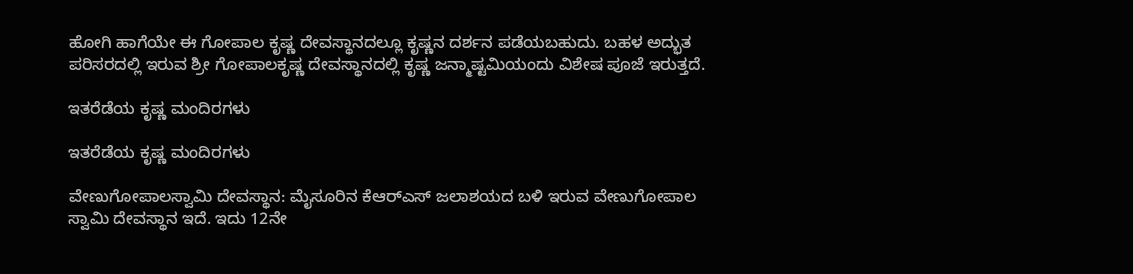ಹೋಗಿ ಹಾಗೆಯೇ ಈ ಗೋಪಾಲ ಕೃಷ್ಣ ದೇವಸ್ಥಾನದಲ್ಲೂ ಕೃಷ್ಣನ ದರ್ಶನ ಪಡೆಯಬಹುದು. ಬಹಳ ಅದ್ಭುತ ಪರಿಸರದಲ್ಲಿ ಇರುವ ಶ್ರೀ ಗೋಪಾಲಕೃಷ್ಣ ದೇವಸ್ಥಾನದಲ್ಲಿ ಕೃಷ್ಣ ಜನ್ಮಾಷ್ಟಮಿಯಂದು ವಿಶೇಷ ಪೂಜೆ ಇರುತ್ತದೆ.

ಇತರೆಡೆಯ ಕೃಷ್ಣ ಮಂದಿರಗಳು

ಇತರೆಡೆಯ ಕೃಷ್ಣ ಮಂದಿರಗಳು

ವೇಣುಗೋಪಾಲಸ್ವಾಮಿ ದೇವಸ್ಥಾನ: ಮೈಸೂರಿನ ಕೆಆರ್‌ಎಸ್ ಜಲಾಶಯದ ಬಳಿ ಇರುವ ವೇಣುಗೋಪಾಲ ಸ್ವಾಮಿ ದೇವಸ್ಥಾನ ಇದೆ. ಇದು 12ನೇ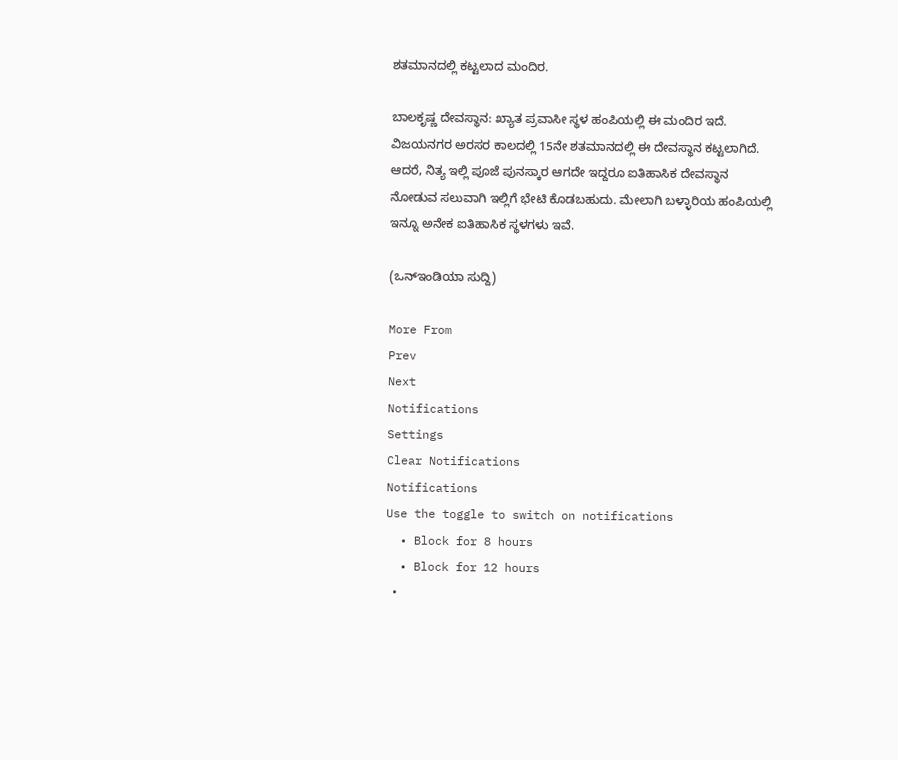ಶತಮಾನದಲ್ಲಿ ಕಟ್ಟಲಾದ ಮಂದಿರ.

ಬಾಲಕೃಷ್ಣ ದೇವಸ್ಥಾನ: ಖ್ಯಾತ ಪ್ರವಾಸೀ ಸ್ಥಳ ಹಂಪಿಯಲ್ಲಿ ಈ ಮಂದಿರ ಇದೆ. ವಿಜಯನಗರ ಅರಸರ ಕಾಲದಲ್ಲಿ 15ನೇ ಶತಮಾನದಲ್ಲಿ ಈ ದೇವಸ್ಥಾನ ಕಟ್ಟಲಾಗಿದೆ. ಆದರೆ, ನಿತ್ಯ ಇಲ್ಲಿ ಪೂಜೆ ಪುನಸ್ಕಾರ ಆಗದೇ ಇದ್ದರೂ ಐತಿಹಾಸಿಕ ದೇವಸ್ಥಾನ ನೋಡುವ ಸಲುವಾಗಿ ಇಲ್ಲಿಗೆ ಭೇಟಿ ಕೊಡಬಹುದು. ಮೇಲಾಗಿ ಬಳ್ಳಾರಿಯ ಹಂಪಿಯಲ್ಲಿ ಇನ್ನೂ ಅನೇಕ ಐತಿಹಾಸಿಕ ಸ್ಥಳಗಳು ಇವೆ.

(ಒನ್ಇಂಡಿಯಾ ಸುದ್ದಿ)

More From
Prev
Next
Notifications
Settings
Clear Notifications
Notifications
Use the toggle to switch on notifications
  • Block for 8 hours
  • Block for 12 hours
  •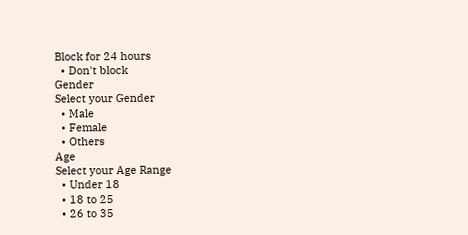Block for 24 hours
  • Don't block
Gender
Select your Gender
  • Male
  • Female
  • Others
Age
Select your Age Range
  • Under 18
  • 18 to 25
  • 26 to 35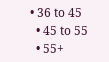• 36 to 45
  • 45 to 55
  • 55+